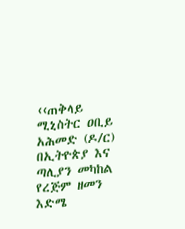‹‹ጠቅላይ ሚኒስትር ዐቢይ አሕመድ (ዶ/ር) በኢትዮጵያ እና ጣሊያን መካከል የረጅም ዘመን እድሜ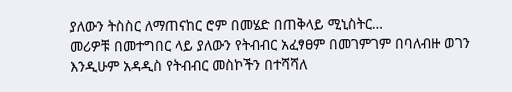ያለውን ትስስር ለማጠናከር ሮም በመሄድ በጠቅላይ ሚኒስትር…
መሪዎቹ በመተግበር ላይ ያለውን የትብብር አፈፃፀም በመገምገም በባለብዙ ወገን እንዲሁም አዳዲስ የትብብር መስኮችን በተሻሻለ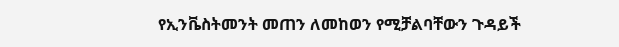የኢንቬስትመንት መጠን ለመከወን የሚቻልባቸውን ጉዳይች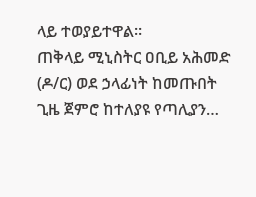ላይ ተወያይተዋል።
ጠቅላይ ሚኒስትር ዐቢይ አሕመድ (ዶ/ር) ወደ ኃላፊነት ከመጡበት ጊዜ ጀምሮ ከተለያዩ የጣሊያን…